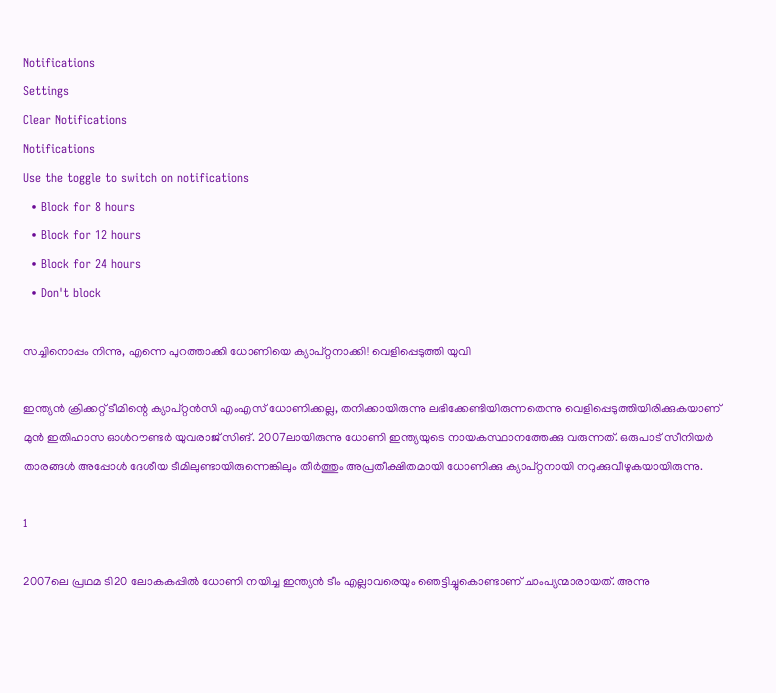Notifications
Settings
Clear Notifications
Notifications
Use the toggle to switch on notifications
  • Block for 8 hours
  • Block for 12 hours
  • Block for 24 hours
  • Don't block

സച്ചിനൊപ്പം നിന്നു, എന്നെ പുറത്താക്കി ധോണിയെ ക്യാപ്റ്റനാക്കി! വെളിപ്പെടുത്തി യുവി

ഇന്ത്യന്‍ ക്രിക്കറ്റ് ടീമിന്റെ ക്യാപ്റ്റന്‍സി എംഎസ് ധോണിക്കല്ല, തനിക്കായിരുന്നു ലഭിക്കേണ്ടിയിരുന്നതെന്നു വെളിപ്പെടുത്തിയിരിക്കുകയാണ് മുന്‍ ഇതിഹാസ ഓള്‍റൗണ്ടര്‍ യുവരാജ് സിങ്. 2007ലായിരുന്നു ധോണി ഇന്ത്യയുടെ നായകസ്ഥാനത്തേക്കു വരുന്നത്. ഒരുപാട് സീനിയര്‍ താരങ്ങള്‍ അപ്പോള്‍ ദേശീയ ടീമിലുണ്ടായിരുന്നെങ്കിലും തീര്‍ത്തും അപ്രതീക്ഷിതമായി ധോണിക്കു ക്യാപ്റ്റനായി നറുക്കുവീഴുകയായിരുന്നു.

1

2007ലെ പ്രഥമ ടി20 ലോകകപ്പില്‍ ധോണി നയിച്ച ഇന്ത്യന്‍ ടീം എല്ലാവരെയും ഞെട്ടിച്ചുകൊണ്ടാണ് ചാംപ്യന്മാരായത്. അന്നു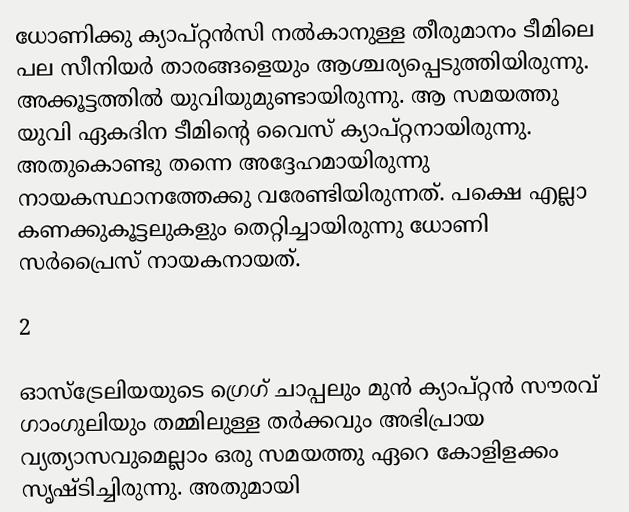ധോണിക്കു ക്യാപ്റ്റന്‍സി നല്‍കാനുള്ള തീരുമാനം ടീമിലെ പല സീനിയര്‍ താരങ്ങളെയും ആശ്ചര്യപ്പെടുത്തിയിരുന്നു. അക്കൂട്ടത്തില്‍ യുവിയുമുണ്ടായിരുന്നു. ആ സമയത്തു യുവി ഏകദിന ടീമിന്റെ വൈസ് ക്യാപ്റ്റനായിരുന്നു. അതുകൊണ്ടു തന്നെ അദ്ദേഹമായിരുന്നു നായകസ്ഥാനത്തേക്കു വരേണ്ടിയിരുന്നത്. പക്ഷെ എല്ലാ കണക്കുകൂട്ടലുകളും തെറ്റിച്ചായിരുന്നു ധോണി സര്‍പ്രൈസ് നായകനായത്.

2

ഓസ്‌ട്രേലിയയുടെ ഗ്രെഗ് ചാപ്പലും മുന്‍ ക്യാപ്റ്റന്‍ സൗരവ് ഗാംഗുലിയും തമ്മിലുള്ള തര്‍ക്കവും അഭിപ്രായ വ്യത്യാസവുമെല്ലാം ഒരു സമയത്തു ഏറെ കോളിളക്കം സൃഷ്ടിച്ചിരുന്നു. അതുമായി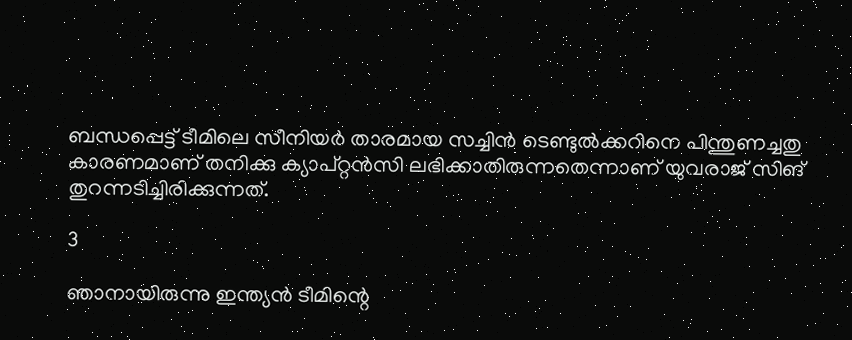ബന്ധപ്പെട്ട് ടീമിലെ സീനിയര്‍ താരമായ സച്ചിന്‍ ടെണ്ടുല്‍ക്കറിനെ പിന്തുണച്ചതു കാരണമാണ് തനിക്കു ക്യാപ്റ്റന്‍സി ലഭിക്കാതിരുന്നതെന്നാണ് യുവരാജ് സിങ് തുറന്നടിച്ചിരിക്കുന്നത്.

3

ഞാനായിരുന്നു ഇന്ത്യന്‍ ടീമിന്റെ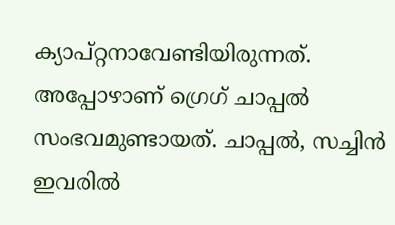ക്യാപ്റ്റനാവേണ്ടിയിരുന്നത്. അപ്പോഴാണ് ഗ്രെഗ് ചാപ്പല്‍ സംഭവമുണ്ടായത്. ചാപ്പല്‍, സച്ചിന്‍ ഇവരില്‍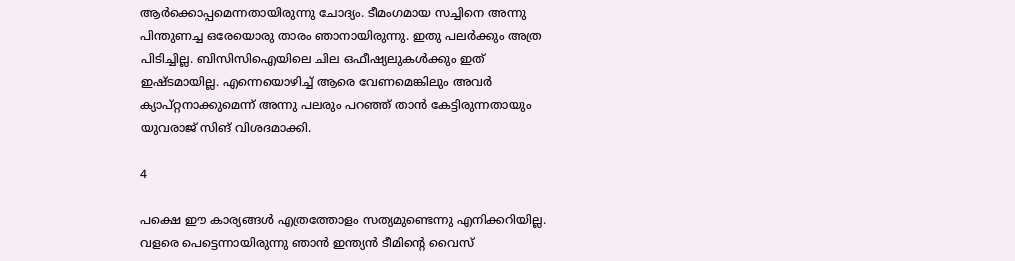ആര്‍ക്കൊപ്പമെന്നതായിരുന്നു ചോദ്യം. ടീമംഗമായ സച്ചിനെ അന്നു പിന്തുണച്ച ഒരേയൊരു താരം ഞാനായിരുന്നു. ഇതു പലര്‍ക്കും അത്ര പിടിച്ചില്ല. ബിസിസിഐയിലെ ചില ഒഫീഷ്യലുകള്‍ക്കും ഇത് ഇഷ്ടമായില്ല. എന്നെയൊഴിച്ച് ആരെ വേണമെങ്കിലും അവര്‍ ക്യാപ്റ്റനാക്കുമെന്ന് അന്നു പലരും പറഞ്ഞ് താന്‍ കേട്ടിരുന്നതായും യുവരാജ് സിങ് വിശദമാക്കി.

4

പക്ഷെ ഈ കാര്യങ്ങള്‍ എത്രത്തോളം സത്യമുണ്ടെന്നു എനിക്കറിയില്ല. വളരെ പെട്ടെന്നായിരുന്നു ഞാന്‍ ഇന്ത്യന്‍ ടീമിന്റെ വൈസ്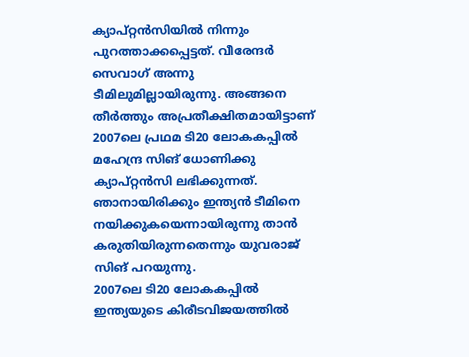ക്യാപ്റ്റന്‍സിയില്‍ നിന്നും പുറത്താക്കപ്പെട്ടത്. വീരേന്ദര്‍ സെവാഗ് അന്നു ടീമിലുമില്ലായിരുന്നു. അങ്ങനെ തീര്‍ത്തും അപ്രതീക്ഷിതമായിട്ടാണ് 2007ലെ പ്രഥമ ടി20 ലോകകപ്പില്‍ മഹേന്ദ്ര സിങ് ധോണിക്കു ക്യാപ്റ്റന്‍സി ലഭിക്കുന്നത്. ഞാനായിരിക്കും ഇന്ത്യന്‍ ടീമിനെ നയിക്കുകയെന്നായിരുന്നു താന്‍ കരുതിയിരുന്നതെന്നും യുവരാജ് സിങ് പറയുന്നു.
2007ലെ ടി20 ലോകകപ്പില്‍ ഇന്ത്യയുടെ കിരീടവിജയത്തില്‍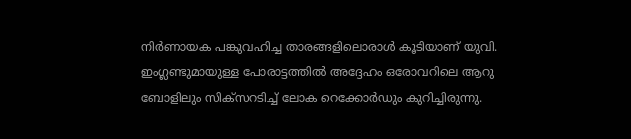നിര്‍ണായക പങ്കുവഹിച്ച താരങ്ങളിലൊരാള്‍ കൂടിയാണ് യുവി. ഇംഗ്ലണ്ടുമായുള്ള പോരാട്ടത്തില്‍ അദ്ദേഹം ഒരോവറിലെ ആറു ബോളിലും സിക്‌സറടിച്ച് ലോക റെക്കോര്‍ഡും കുറിച്ചിരുന്നു.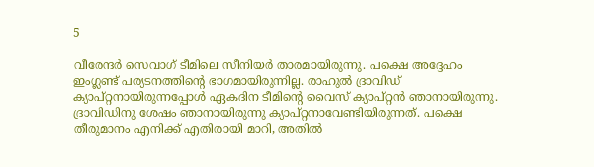5

വീരേന്ദര്‍ സെവാഗ് ടീമിലെ സീനിയര്‍ താരമായിരുന്നു. പക്ഷെ അദ്ദേഹം ഇംഗ്ലണ്ട് പര്യടനത്തിന്റെ ഭാഗമായിരുന്നില്ല. രാഹുല്‍ ദ്രാവിഡ് ക്യാപ്റ്റനായിരുന്നപ്പോള്‍ ഏകദിന ടീമിന്റെ വൈസ് ക്യാപ്റ്റന്‍ ഞാനായിരുന്നു. ദ്രാവിഡിനു ശേഷം ഞാനായിരുന്നു ക്യാപ്റ്റനാവേണ്ടിയിരുന്നത്. പക്ഷെ തീരുമാനം എനിക്ക് എതിരായി മാറി, അതില്‍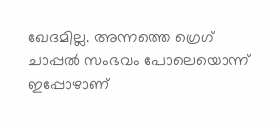ഖേദമില്ല. അന്നത്തെ ഗ്രെഗ് ചാപ്പല്‍ സംഭവം പോലെയൊന്ന് ഇപ്പോഴാണ്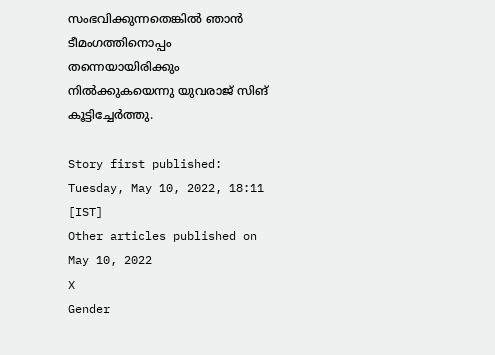സംഭവിക്കുന്നതെങ്കില്‍ ഞാന്‍ ടീമംഗത്തിനൊപ്പം തന്നെയായിരിക്കും നില്‍ക്കുകയെന്നു യുവരാജ് സിങ് കൂട്ടിച്ചേര്‍ത്തു.

Story first published: Tuesday, May 10, 2022, 18:11 [IST]
Other articles published on May 10, 2022
X
Gender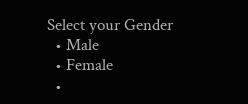Select your Gender
  • Male
  • Female
  •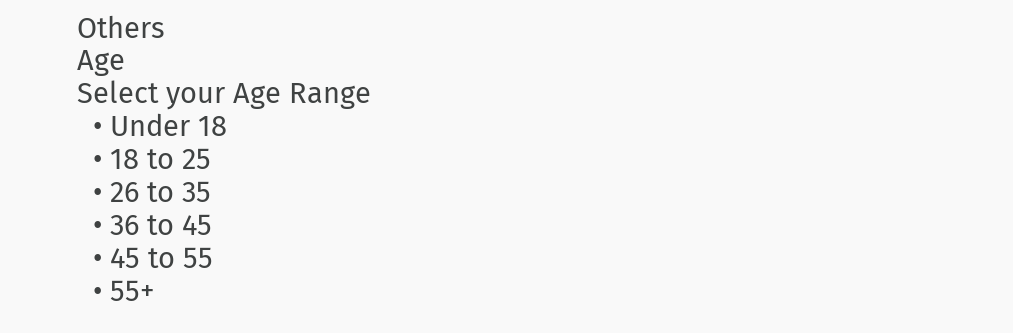Others
Age
Select your Age Range
  • Under 18
  • 18 to 25
  • 26 to 35
  • 36 to 45
  • 45 to 55
  • 55+